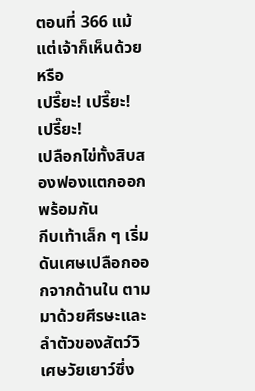ตอนที่ 366 แม้แต่เจ้าก็เห็นด้วยหรือ
เปรี๊ยะ! เปรี๊ยะ! เปรี๊ยะ!
เปลือกไข่ทั้งสิบสองฟองแตกออกพร้อมกัน
กีบเท้าเล็ก ๆ เริ่มดันเศษเปลือกออกจากด้านใน ตามมาด้วยศีรษะและลำตัวของสัตว์วิเศษวัยเยาว์ซึ่ง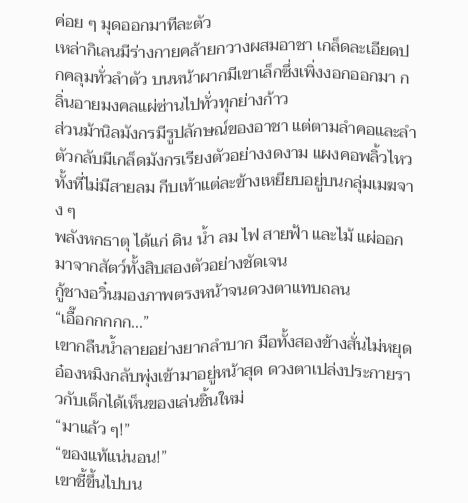ค่อย ๆ มุดออกมาทีละตัว
เหล่ากิเลนมีร่างกายคล้ายกวางผสมอาชา เกล็ดละเอียดปกคลุมทั่วลำตัว บนหน้าผากมีเขาเล็กซึ่งเพิ่งงอกออกมา กลิ่นอายมงคลแผ่ซ่านไปทั่วทุกย่างก้าว
ส่วนม้านิลมังกรมีรูปลักษณ์ของอาชา แต่ตามลำคอและลำตัวกลับมีเกล็ดมังกรเรียงตัวอย่างงดงาม แผงคอพลิ้วไหวทั้งที่ไม่มีสายลม กีบเท้าแต่ละข้างเหยียบอยู่บนกลุ่มเมฆจาง ๆ
พลังหกธาตุ ได้แก่ ดิน น้ำ ลม ไฟ สายฟ้า และไม้ แผ่ออกมาจากสัตว์ทั้งสิบสองตัวอย่างชัดเจน
กู้ชางอวิ๋นมองภาพตรงหน้าจนดวงตาแทบถลน
“เอื๊อกกกกก...”
เขากลืนน้ำลายอย่างยากลำบาก มือทั้งสองข้างสั่นไม่หยุด
อ๋องหมิงกลับพุ่งเข้ามาอยู่หน้าสุด ดวงตาเปล่งประกายราวกับเด็กได้เห็นของเล่นชิ้นใหม่
“มาแล้ว ๆ!”
“ของแท้แน่นอน!”
เขาชี้ขึ้นไปบน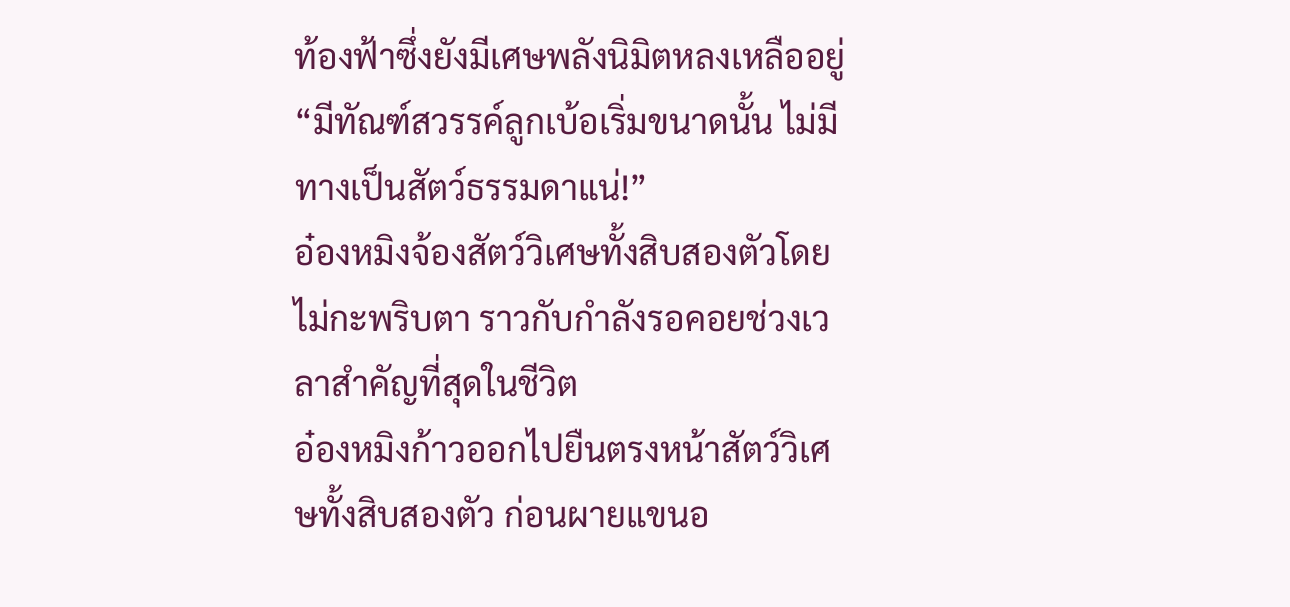ท้องฟ้าซึ่งยังมีเศษพลังนิมิตหลงเหลืออยู่
“มีทัณฑ์สวรรค์ลูกเบ้อเริ่มขนาดนั้น ไม่มีทางเป็นสัตว์ธรรมดาแน่!”
อ๋องหมิงจ้องสัตว์วิเศษทั้งสิบสองตัวโดยไม่กะพริบตา ราวกับกำลังรอคอยช่วงเวลาสำคัญที่สุดในชีวิต
อ๋องหมิงก้าวออกไปยืนตรงหน้าสัตว์วิเศษทั้งสิบสองตัว ก่อนผายแขนอ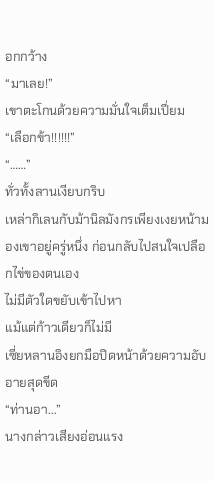อกกว้าง
“มาเลย!”
เขาตะโกนด้วยความมั่นใจเต็มเปี่ยม
“เลือกข้า!!!!!!”
“……”
ทั่วทั้งลานเงียบกริบ
เหล่ากิเลนกับม้านิลมังกรเพียงเงยหน้ามองเขาอยู่ครู่หนึ่ง ก่อนกลับไปสนใจเปลือกไข่ของตนเอง
ไม่มีตัวใดขยับเข้าไปหา
แม้แต่ก้าวเดียวก็ไม่มี
เซี่ยหลานอิงยกมือปิดหน้าด้วยความอับอายสุดขีด
“ท่านอา...”
นางกล่าวเสียงอ่อนแรง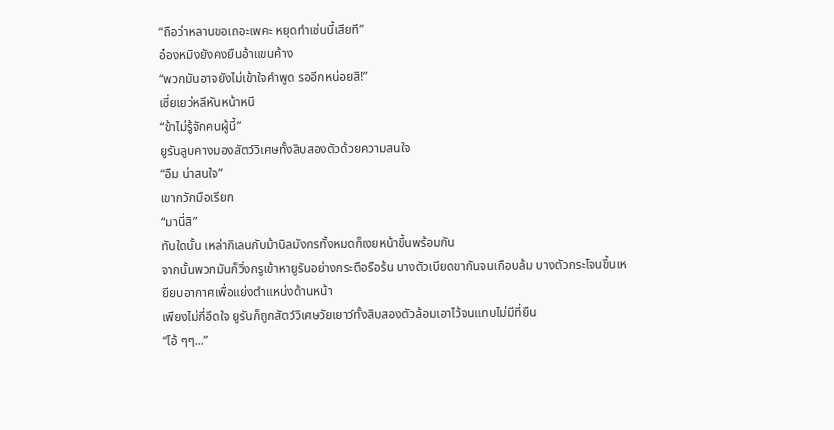“ถือว่าหลานขอเถอะเพคะ หยุดทำเช่นนี้เสียที”
อ๋องหมิงยังคงยืนอ้าแขนค้าง
“พวกมันอาจยังไม่เข้าใจคำพูด รออีกหน่อยสิ!”
เซี่ยเยว่หลีหันหน้าหนี
“ข้าไม่รู้จักคนผู้นี้”
ยูรันลูบคางมองสัตว์วิเศษทั้งสิบสองตัวด้วยความสนใจ
“อืม น่าสนใจ”
เขากวักมือเรียก
“มานี่สิ”
ทันใดนั้น เหล่ากิเลนกับม้านิลมังกรทั้งหมดก็เงยหน้าขึ้นพร้อมกัน
จากนั้นพวกมันก็วิ่งกรูเข้าหายูรันอย่างกระตือรือร้น บางตัวเบียดขากันจนเกือบล้ม บางตัวกระโจนขึ้นเหยียบอากาศเพื่อแย่งตำแหน่งด้านหน้า
เพียงไม่กี่อึดใจ ยูรันก็ถูกสัตว์วิเศษวัยเยาว์ทั้งสิบสองตัวล้อมเอาไว้จนแทบไม่มีที่ยืน
“โอ้ ๆๆ...”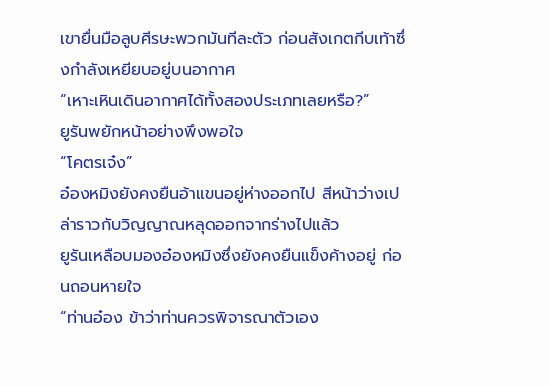เขายื่นมือลูบศีรษะพวกมันทีละตัว ก่อนสังเกตกีบเท้าซึ่งกำลังเหยียบอยู่บนอากาศ
“เหาะเหินเดินอากาศได้ทั้งสองประเภทเลยหรือ?”
ยูรันพยักหน้าอย่างพึงพอใจ
“โคตรเจ๋ง”
อ๋องหมิงยังคงยืนอ้าแขนอยู่ห่างออกไป สีหน้าว่างเปล่าราวกับวิญญาณหลุดออกจากร่างไปแล้ว
ยูรันเหลือบมองอ๋องหมิงซึ่งยังคงยืนแข็งค้างอยู่ ก่อนถอนหายใจ
“ท่านอ๋อง ข้าว่าท่านควรพิจารณาตัวเอง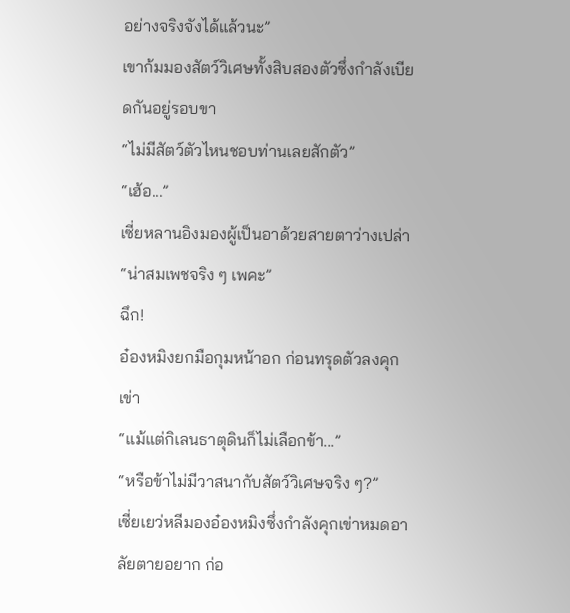อย่างจริงจังได้แล้วนะ”
เขาก้มมองสัตว์วิเศษทั้งสิบสองตัวซึ่งกำลังเบียดกันอยู่รอบขา
“ไม่มีสัตว์ตัวไหนชอบท่านเลยสักตัว”
“เฮ้อ...”
เซี่ยหลานอิงมองผู้เป็นอาด้วยสายตาว่างเปล่า
“น่าสมเพชจริง ๆ เพคะ”
ฉึก!
อ๋องหมิงยกมือกุมหน้าอก ก่อนทรุดตัวลงคุกเข่า
“แม้แต่กิเลนธาตุดินก็ไม่เลือกข้า...”
“หรือข้าไม่มีวาสนากับสัตว์วิเศษจริง ๆ?”
เซี่ยเยว่หลีมองอ๋องหมิงซึ่งกำลังคุกเข่าหมดอาลัยตายอยาก ก่อ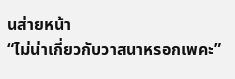นส่ายหน้า
“ไม่น่าเกี่ยวกับวาสนาหรอกเพคะ”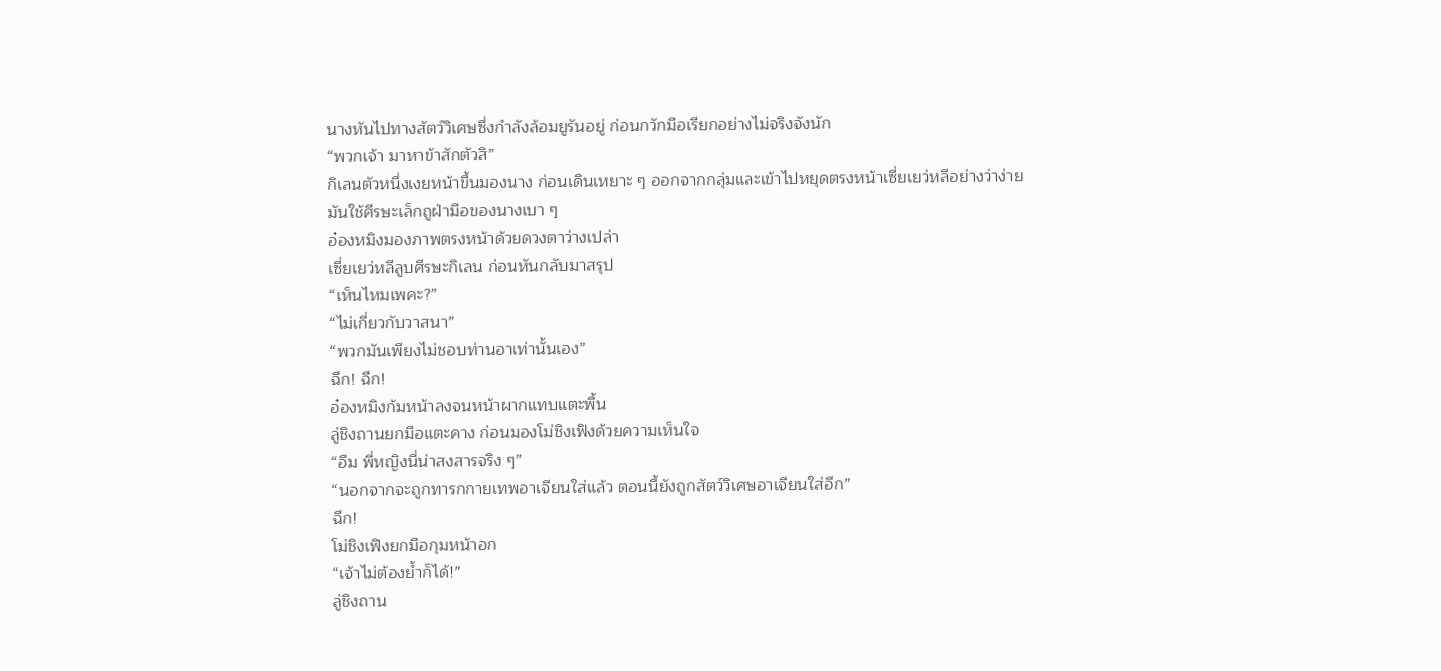นางหันไปทางสัตว์วิเศษซึ่งกำลังล้อมยูรันอยู่ ก่อนกวักมือเรียกอย่างไม่จริงจังนัก
“พวกเจ้า มาหาข้าสักตัวสิ”
กิเลนตัวหนึ่งเงยหน้าขึ้นมองนาง ก่อนเดินเหยาะ ๆ ออกจากกลุ่มและเข้าไปหยุดตรงหน้าเซี่ยเยว่หลีอย่างว่าง่าย
มันใช้ศีรษะเล็กถูฝ่ามือของนางเบา ๆ
อ๋องหมิงมองภาพตรงหน้าด้วยดวงตาว่างเปล่า
เซี่ยเยว่หลีลูบศีรษะกิเลน ก่อนหันกลับมาสรุป
“เห็นไหมเพคะ?”
“ไม่เกี่ยวกับวาสนา”
“พวกมันเพียงไม่ชอบท่านอาเท่านั้นเอง”
ฉึก! ฉึก!
อ๋องหมิงก้มหน้าลงจนหน้าผากแทบแตะพื้น
ลู่ชิงถานยกมือแตะคาง ก่อนมองโม่ชิงเฟิงด้วยความเห็นใจ
“อืม พี่หญิงนี่น่าสงสารจริง ๆ”
“นอกจากจะถูกทารกกายเทพอาเจียนใส่แล้ว ตอนนี้ยังถูกสัตว์วิเศษอาเจียนใส่อีก”
ฉึก!
โม่ชิงเฟิงยกมือกุมหน้าอก
“เจ้าไม่ต้องย้ำก็ได้!”
ลู่ชิงถาน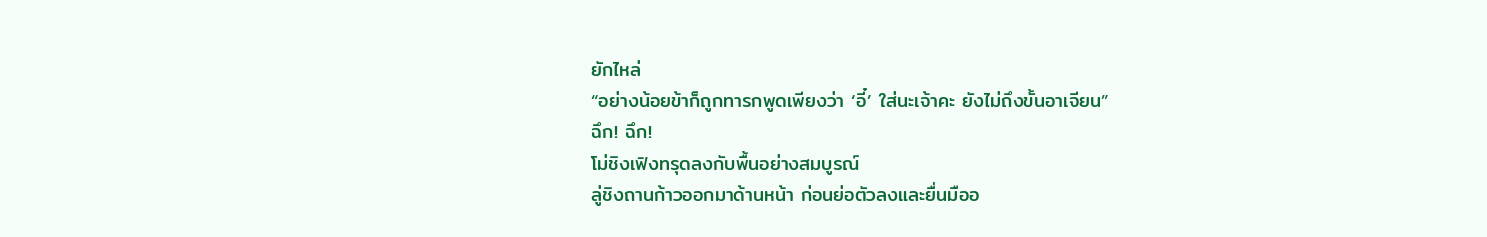ยักไหล่
“อย่างน้อยข้าก็ถูกทารกพูดเพียงว่า ‘อี๋’ ใส่นะเจ้าคะ ยังไม่ถึงขั้นอาเจียน”
ฉึก! ฉึก!
โม่ชิงเฟิงทรุดลงกับพื้นอย่างสมบูรณ์
ลู่ชิงถานก้าวออกมาด้านหน้า ก่อนย่อตัวลงและยื่นมืออ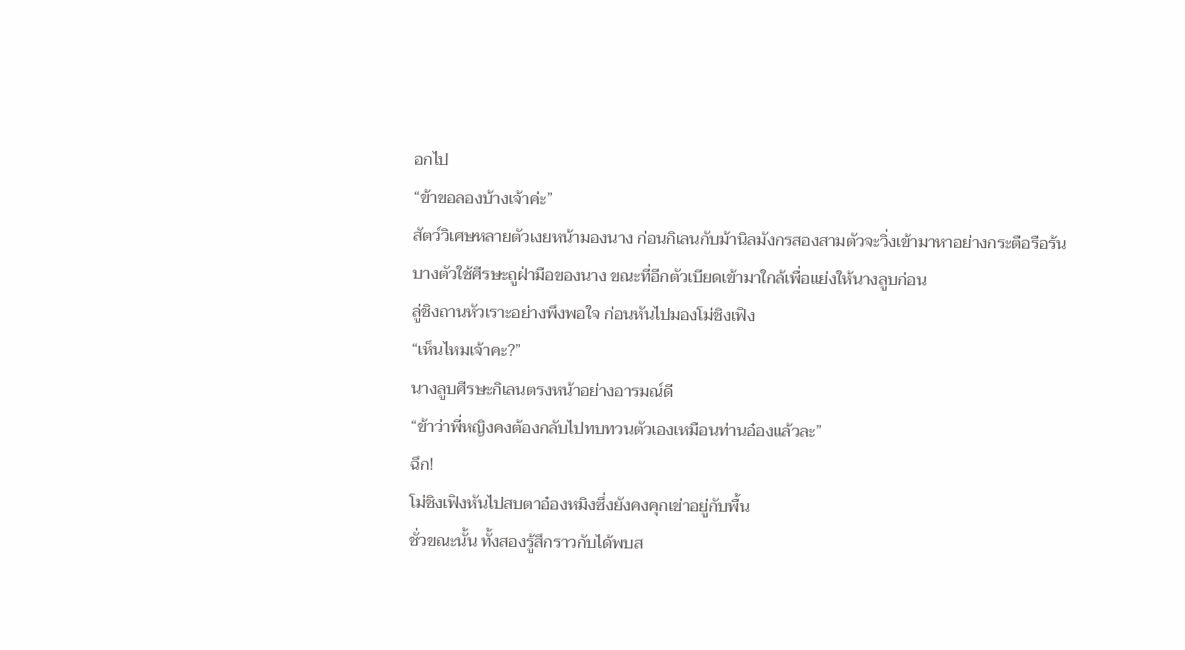อกไป
“ข้าขอลองบ้างเจ้าค่ะ”
สัตว์วิเศษหลายตัวเงยหน้ามองนาง ก่อนกิเลนกับม้านิลมังกรสองสามตัวจะวิ่งเข้ามาหาอย่างกระตือรือร้น
บางตัวใช้ศีรษะถูฝ่ามือของนาง ขณะที่อีกตัวเบียดเข้ามาใกล้เพื่อแย่งให้นางลูบก่อน
ลู่ชิงถานหัวเราะอย่างพึงพอใจ ก่อนหันไปมองโม่ชิงเฟิง
“เห็นไหมเจ้าคะ?”
นางลูบศีรษะกิเลนตรงหน้าอย่างอารมณ์ดี
“ข้าว่าพี่หญิงคงต้องกลับไปทบทวนตัวเองเหมือนท่านอ๋องแล้วละ”
ฉึก!
โม่ชิงเฟิงหันไปสบตาอ๋องหมิงซึ่งยังคงคุกเข่าอยู่กับพื้น
ชั่วขณะนั้น ทั้งสองรู้สึกราวกับได้พบส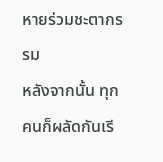หายร่วมชะตากรรม
หลังจากนั้น ทุกคนก็ผลัดกันเรี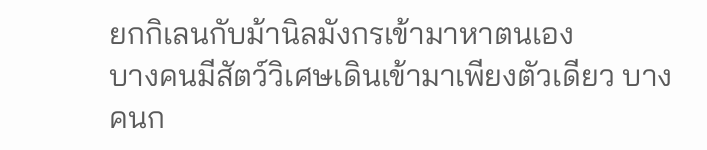ยกกิเลนกับม้านิลมังกรเข้ามาหาตนเอง
บางคนมีสัตว์วิเศษเดินเข้ามาเพียงตัวเดียว บางคนก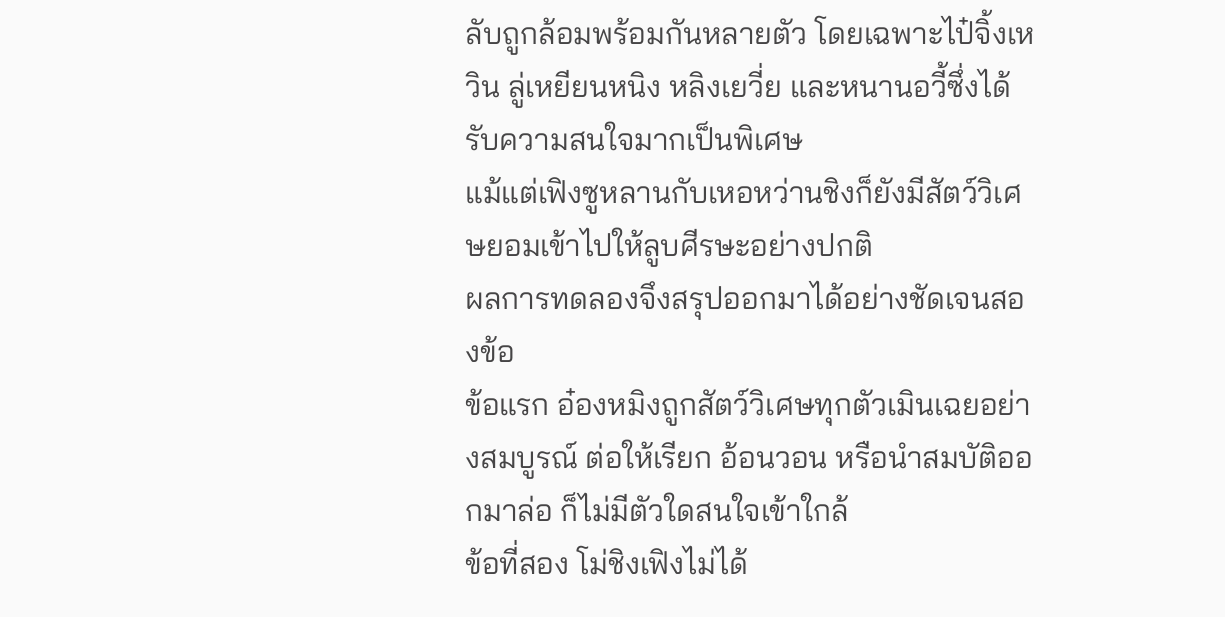ลับถูกล้อมพร้อมกันหลายตัว โดยเฉพาะไป๋จิ้งเหวิน ลู่เหยียนหนิง หลิงเยวี่ย และหนานอวี้ซึ่งได้รับความสนใจมากเป็นพิเศษ
แม้แต่เฟิงซูหลานกับเหอหว่านชิงก็ยังมีสัตว์วิเศษยอมเข้าไปให้ลูบศีรษะอย่างปกติ
ผลการทดลองจึงสรุปออกมาได้อย่างชัดเจนสองข้อ
ข้อแรก อ๋องหมิงถูกสัตว์วิเศษทุกตัวเมินเฉยอย่างสมบูรณ์ ต่อให้เรียก อ้อนวอน หรือนำสมบัติออกมาล่อ ก็ไม่มีตัวใดสนใจเข้าใกล้
ข้อที่สอง โม่ชิงเฟิงไม่ได้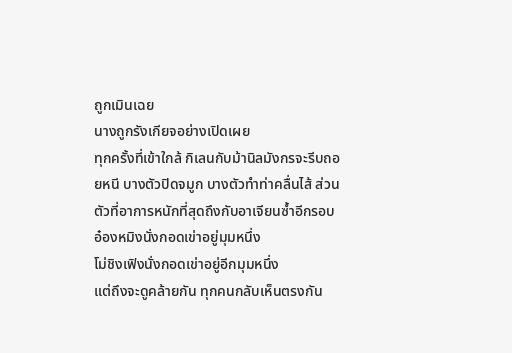ถูกเมินเฉย
นางถูกรังเกียจอย่างเปิดเผย
ทุกครั้งที่เข้าใกล้ กิเลนกับม้านิลมังกรจะรีบถอยหนี บางตัวปิดจมูก บางตัวทำท่าคลื่นไส้ ส่วนตัวที่อาการหนักที่สุดถึงกับอาเจียนซ้ำอีกรอบ
อ๋องหมิงนั่งกอดเข่าอยู่มุมหนึ่ง
โม่ชิงเฟิงนั่งกอดเข่าอยู่อีกมุมหนึ่ง
แต่ถึงจะดูคล้ายกัน ทุกคนกลับเห็นตรงกัน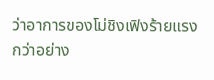ว่าอาการของโม่ชิงเฟิงร้ายแรงกว่าอย่าง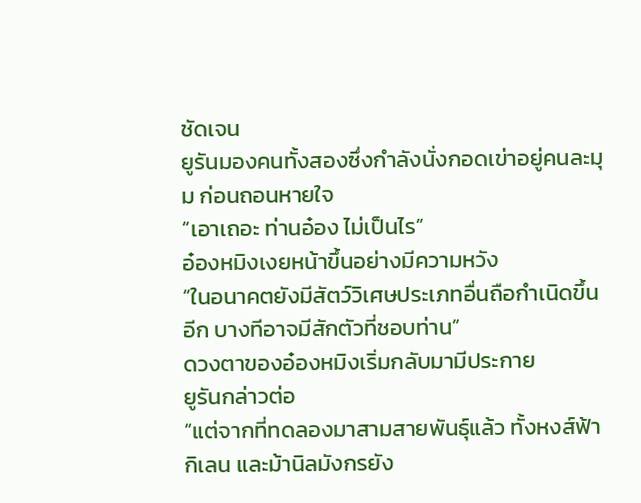ชัดเจน
ยูรันมองคนทั้งสองซึ่งกำลังนั่งกอดเข่าอยู่คนละมุม ก่อนถอนหายใจ
“เอาเถอะ ท่านอ๋อง ไม่เป็นไร”
อ๋องหมิงเงยหน้าขึ้นอย่างมีความหวัง
“ในอนาคตยังมีสัตว์วิเศษประเภทอื่นถือกำเนิดขึ้นอีก บางทีอาจมีสักตัวที่ชอบท่าน”
ดวงตาของอ๋องหมิงเริ่มกลับมามีประกาย
ยูรันกล่าวต่อ
“แต่จากที่ทดลองมาสามสายพันธุ์แล้ว ทั้งหงส์ฟ้า กิเลน และม้านิลมังกรยัง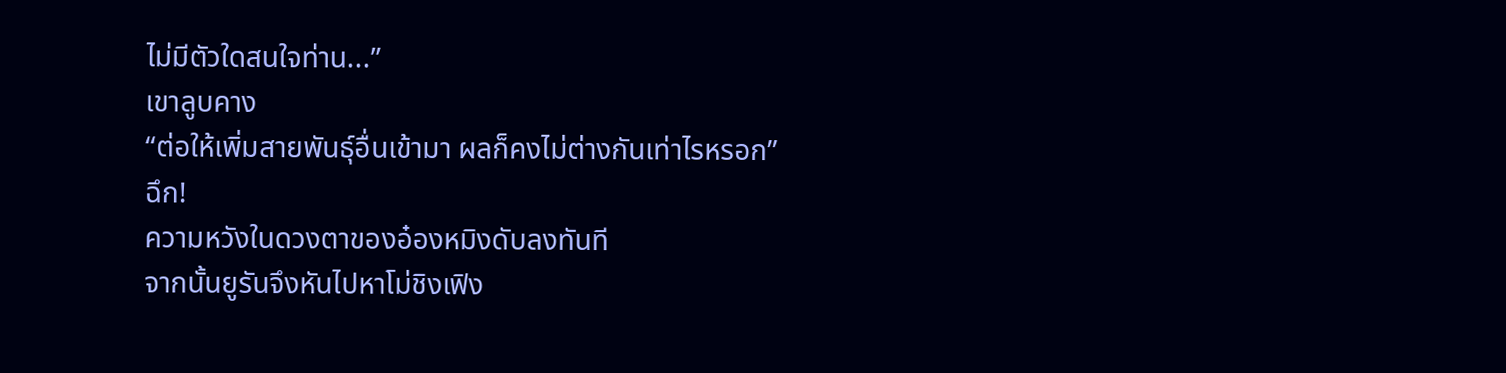ไม่มีตัวใดสนใจท่าน...”
เขาลูบคาง
“ต่อให้เพิ่มสายพันธุ์อื่นเข้ามา ผลก็คงไม่ต่างกันเท่าไรหรอก”
ฉึก!
ความหวังในดวงตาของอ๋องหมิงดับลงทันที
จากนั้นยูรันจึงหันไปหาโม่ชิงเฟิง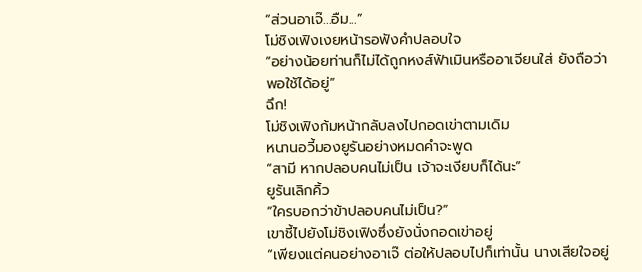“ส่วนอาเจ๊...อืม...”
โม่ชิงเฟิงเงยหน้ารอฟังคำปลอบใจ
“อย่างน้อยท่านก็ไม่ได้ถูกหงส์ฟ้าเมินหรืออาเจียนใส่ ยังถือว่าพอใช้ได้อยู่”
ฉึก!
โม่ชิงเฟิงก้มหน้ากลับลงไปกอดเข่าตามเดิม
หนานอวี้มองยูรันอย่างหมดคำจะพูด
“สามี หากปลอบคนไม่เป็น เจ้าจะเงียบก็ได้นะ”
ยูรันเลิกคิ้ว
“ใครบอกว่าข้าปลอบคนไม่เป็น?”
เขาชี้ไปยังโม่ชิงเฟิงซึ่งยังนั่งกอดเข่าอยู่
“เพียงแต่คนอย่างอาเจ๊ ต่อให้ปลอบไปก็เท่านั้น นางเสียใจอยู่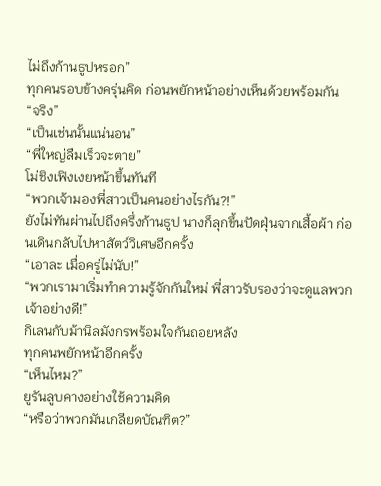ไม่ถึงก้านธูปหรอก”
ทุกคนรอบข้างครุ่นคิด ก่อนพยักหน้าอย่างเห็นด้วยพร้อมกัน
“จริง”
“เป็นเช่นนั้นแน่นอน”
“พี่ใหญ่ลืมเร็วจะตาย”
โม่ชิงเฟิงเงยหน้าขึ้นทันที
“พวกเจ้ามองพี่สาวเป็นคนอย่างไรกัน?!”
ยังไม่ทันผ่านไปถึงครึ่งก้านธูป นางก็ลุกขึ้นปัดฝุ่นจากเสื้อผ้า ก่อนเดินกลับไปหาสัตว์วิเศษอีกครั้ง
“เอาละ เมื่อครู่ไม่นับ!”
“พวกเรามาเริ่มทำความรู้จักกันใหม่ พี่สาวรับรองว่าจะดูแลพวกเจ้าอย่างดี!”
กิเลนกับม้านิลมังกรพร้อมใจกันถอยหลัง
ทุกคนพยักหน้าอีกครั้ง
“เห็นไหม?”
ยูรันลูบคางอย่างใช้ความคิด
“หรือว่าพวกมันเกลียดบัณฑิต?”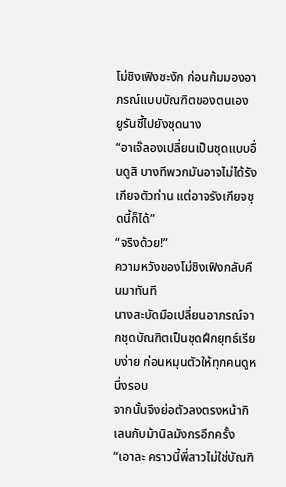โม่ชิงเฟิงชะงัก ก่อนก้มมองอาภรณ์แบบบัณฑิตของตนเอง
ยูรันชี้ไปยังชุดนาง
“อาเจ๊ลองเปลี่ยนเป็นชุดแบบอื่นดูสิ บางทีพวกมันอาจไม่ได้รังเกียจตัวท่าน แต่อาจรังเกียจชุดนี้ก็ได้”
“จริงด้วย!”
ความหวังของโม่ชิงเฟิงกลับคืนมาทันที
นางสะบัดมือเปลี่ยนอาภรณ์จากชุดบัณฑิตเป็นชุดฝึกยุทธ์เรียบง่าย ก่อนหมุนตัวให้ทุกคนดูหนึ่งรอบ
จากนั้นจึงย่อตัวลงตรงหน้ากิเลนกับม้านิลมังกรอีกครั้ง
“เอาละ คราวนี้พี่สาวไม่ใช่บัณฑิ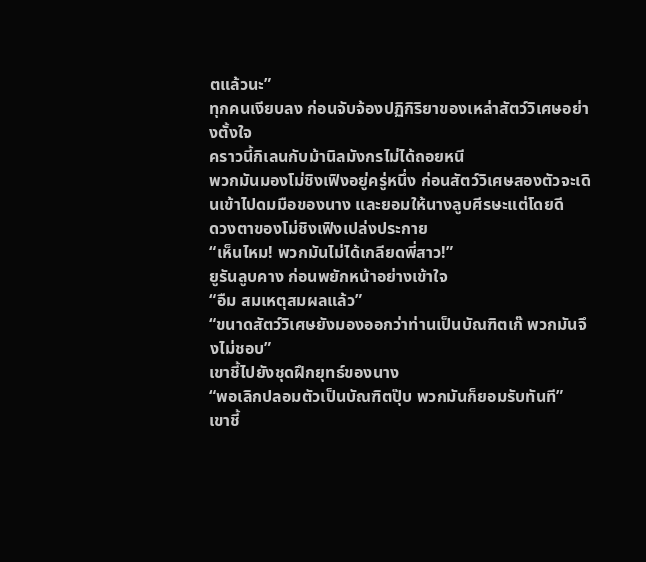ตแล้วนะ”
ทุกคนเงียบลง ก่อนจับจ้องปฏิกิริยาของเหล่าสัตว์วิเศษอย่างตั้งใจ
คราวนี้กิเลนกับม้านิลมังกรไม่ได้ถอยหนี
พวกมันมองโม่ชิงเฟิงอยู่ครู่หนึ่ง ก่อนสัตว์วิเศษสองตัวจะเดินเข้าไปดมมือของนาง และยอมให้นางลูบศีรษะแต่โดยดี
ดวงตาของโม่ชิงเฟิงเปล่งประกาย
“เห็นไหม! พวกมันไม่ได้เกลียดพี่สาว!”
ยูรันลูบคาง ก่อนพยักหน้าอย่างเข้าใจ
“อืม สมเหตุสมผลแล้ว”
“ขนาดสัตว์วิเศษยังมองออกว่าท่านเป็นบัณฑิตเก๊ พวกมันจึงไม่ชอบ”
เขาชี้ไปยังชุดฝึกยุทธ์ของนาง
“พอเลิกปลอมตัวเป็นบัณฑิตปุ๊บ พวกมันก็ยอมรับทันที”
เขาชี้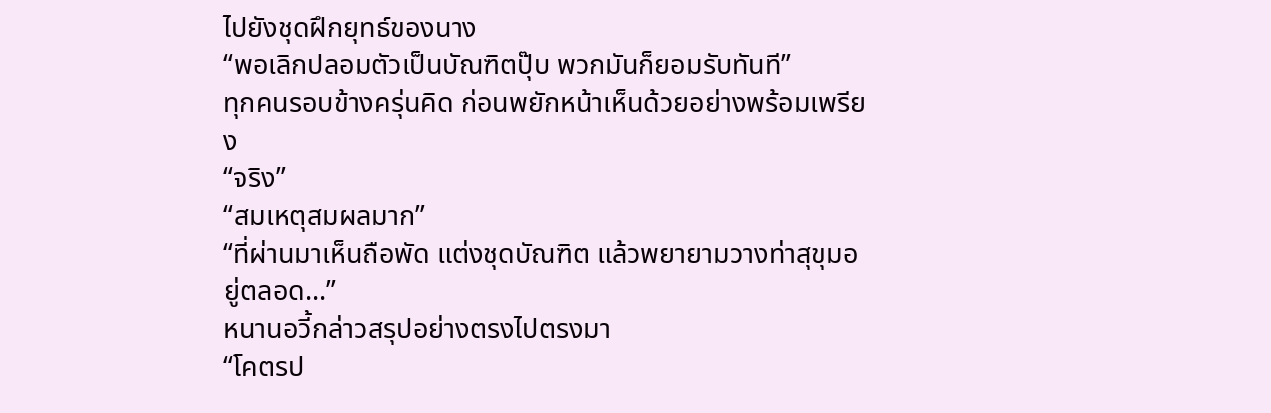ไปยังชุดฝึกยุทธ์ของนาง
“พอเลิกปลอมตัวเป็นบัณฑิตปุ๊บ พวกมันก็ยอมรับทันที”
ทุกคนรอบข้างครุ่นคิด ก่อนพยักหน้าเห็นด้วยอย่างพร้อมเพรียง
“จริง”
“สมเหตุสมผลมาก”
“ที่ผ่านมาเห็นถือพัด แต่งชุดบัณฑิต แล้วพยายามวางท่าสุขุมอยู่ตลอด...”
หนานอวี้กล่าวสรุปอย่างตรงไปตรงมา
“โคตรป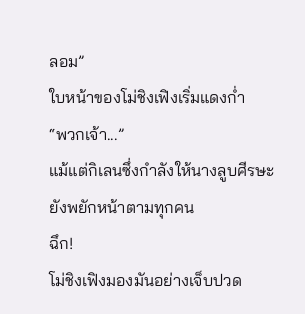ลอม”
ใบหน้าของโม่ชิงเฟิงเริ่มแดงก่ำ
“พวกเจ้า...”
แม้แต่กิเลนซึ่งกำลังให้นางลูบศีรษะยังพยักหน้าตามทุกคน
ฉึก!
โม่ชิงเฟิงมองมันอย่างเจ็บปวด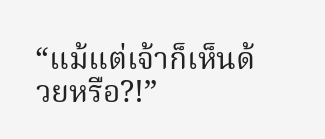“แม้แต่เจ้าก็เห็นด้วยหรือ?!”